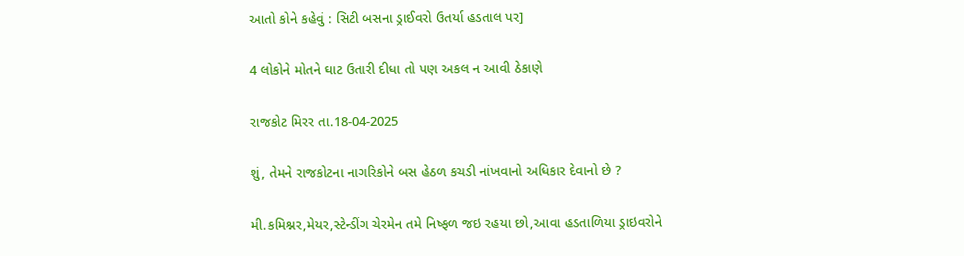આતો કોને કહેવું : સિટી બસના ડ્રાઈવરો ઉતર્યા હડતાલ પર]

4 લોકોને મોતને ઘાટ ઉતારી દીધા તો પણ અકલ ન આવી ઠેકાણે

રાજકોટ મિરર તા.18-04-2025

શું, તેમને રાજકોટના નાગરિકોને બસ હેઠળ કચડી નાંખવાનો અધિકાર દેવાનો છે ?

મી.કમિશ્નર,મેયર,સ્ટેન્ડીંગ ચેરમેન તમે નિષ્ફળ જઇ રહયા છો,આવા હડતાળિયા ડ્રાઇવરોને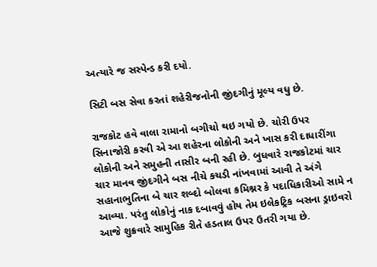અત્યારે જ સસ્પેન્ડ કરી દયો.

સિટી બસ સેવા કરતાં શહેરીજનોની જીંદગીનું મૂલ્ય વધુ છે.

રાજકોટ હવે વાલા રામાનો બગીચો થઇ ગયો છે. ચોરી ઉપર સિનાજોરી કરવી એ આ શહેરના લોકોની અને ખાસ કરી દાધારીંગા લોકોની અને સમુહની તાસીર બની રહી છે. બુધવારે રાજકોટમાં ચાર ચાર માનવ જીંદગીને બસ નીચે કચડી નાંખવામાં આવી તે અંગે સહાનાભુતિના બે ચાર શબ્દો બોલવા કમિશ્નર કે પદાધિકારીઓ સામે ન આવ્યા. પરંતુ લોકોનું નાક દબાવવું હોય તેમ ઇલેકટ્રિક બસના ડ્રાઇવરો આજે શુક્રવારે સામુહિક રીતે હડતાલ ઉપર ઉતરી ગયા છે.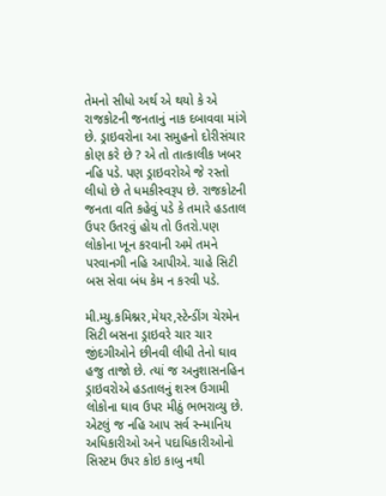તેમનો સીધો અર્થ એ થયો કે એ રાજકોટની જનતાનું નાક દબાવવા માંગે છે. ડ્રાઇવરોના આ સમુહનો દોરીસંચાર કોણ કરે છે ? એ તો તાત્કાલીક ખબર નહિ પડે. પણ ડ્રાઇવરોએ જે રસ્તો લીધો છે તે ધમકીસ્વરૂપ છે. રાજકોટની જનતા વતિ કહેવું પડે કે તમારે હડતાલ ઉપર ઉતરવું હોય તો ઉતરો.પણ લોકોના ખૂન કરવાની અમે તમને પરવાનગી નહિ આપીએ. ચાહે સિટી બસ સેવા બંધ કેમ ન કરવી પડે.

મી.મ્યુ.કમિશ્નર,મેયર,સ્ટેન્ડીંગ ચેરમેન સિટી બસના ડ્રાઇવરે ચાર ચાર જીંદગીઓને છીનવી લીધી તેનો ઘાવ હજુ તાજો છે. ત્યાં જ અનુશાસનહિન ડ્રાઇવરોએ હડતાલનું શસ્ત્ર ઉગામી લોકોના ઘાવ ઉપર મીઠું ભભરાવ્યુ છે. એટલું જ નહિ આપ સર્વ સ્ન્માનિય અધિકારીઓ અને પદાધિકારીઓનો સિસ્ટમ ઉપર કોઇ કાબુ નથી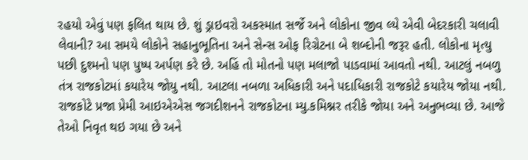રહયો એવું પણ ફલિત થાય છે. શું ડ્રાઇવરો અકસ્માત સર્જે અને લોકોના જીવ લ્યે એવી બેદરકારી ચલાવી લેવાની? આ સમયે લોકોને સહાનુભૂતિના અને સેન્સ ઓફ રિગ્રેટના બે શબ્દોની જરૂર હતી. લોકોના મૃત્યુ પછી દુશ્મનો પણ પુષ્પ અર્પણ કરે છે. અહિં તો મોતનો પણ મલાજો પાડવામાં આવતો નથી. આટલું નબળુ તંત્ર રાજકોટમાં કયારેય જોયુ નથી. આટલા નબળા અધિકારી અને પદાધિકારી રાજકોટે કયારેય જોયા નથી. રાજકોટે પ્રજા પ્રેમી આઇએએસ જગદીશનને રાજકોટના મ્યુ.કમિશ્નર તરીકે જોયા અને અનુભવ્યા છે. આજે તેઓ નિવૃત થઇ ગયા છે અને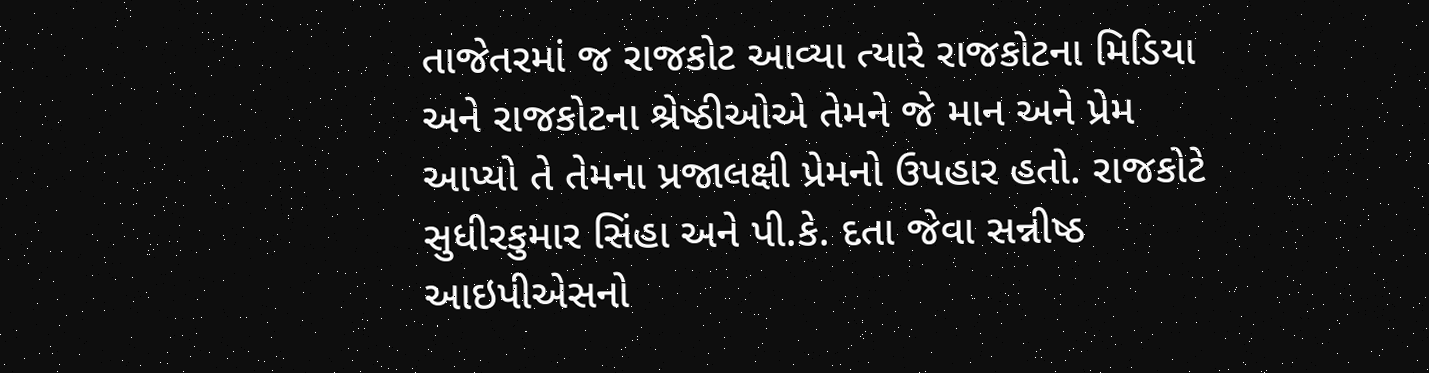તાજેતરમાં જ રાજકોટ આવ્યા ત્યારે રાજકોટના મિડિયા અને રાજકોટના શ્રેષ્ઠીઓએ તેમને જે માન અને પ્રેમ આપ્યો તે તેમના પ્રજાલક્ષી પ્રેમનો ઉપહાર હતો. રાજકોટે સુધીરકુમાર સિંહા અને પી.કે. દતા જેવા સન્નીષ્ઠ આઇપીએસનો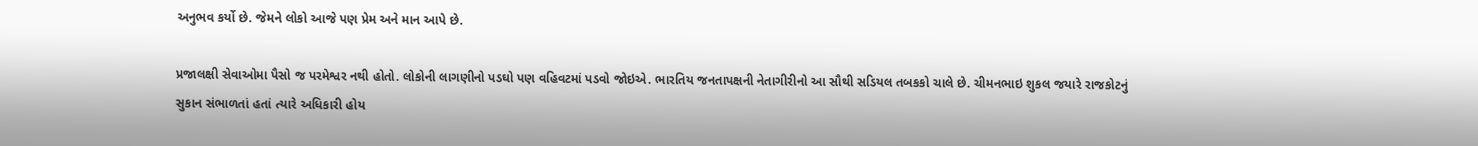અનુભવ કર્યો છે. જેમને લોકો આજે પણ પ્રેમ અને માન આપે છે.

પ્રજાલક્ષી સેવાઓમા પૈસો જ પરમેશ્વર નથી હોતો. લોકોની લાગણીનો પડઘો પણ વહિવટમાં પડવો જોઇએ. ભારતિય જનતાપક્ષની નેતાગીરીનો આ સૌથી સડિયલ તબકકો ચાલે છે. ચીમનભાઇ શુકલ જયારે રાજકોટનું સુકાન સંભાળતાં હતાં ત્યારે અધિકારી હોય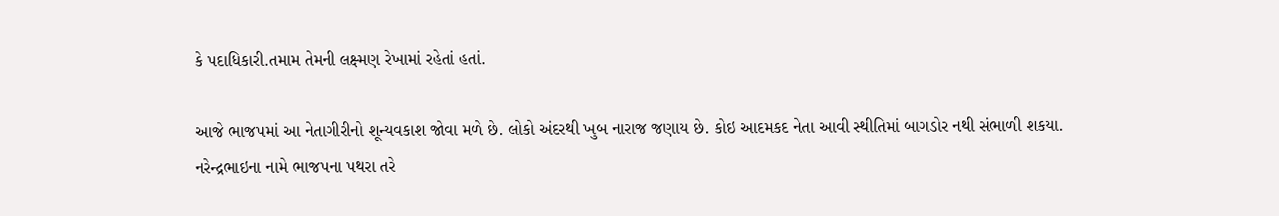કે પદાધિકારી.તમામ તેમની લક્ષ્મણ રેખામાં રહેતાં હતાં.

આજે ભાજપમાં આ નેતાગીરીનો શૂન્યવકાશ જોવા મળે છે. લોકો અંદરથી ખુબ નારાજ જણાય છે. કોઇ આદમકદ નેતા આવી સ્થીતિમાં બાગડોર નથી સંભાળી શકયા. નરેન્દ્રભાઇના નામે ભાજપના પથરા તરે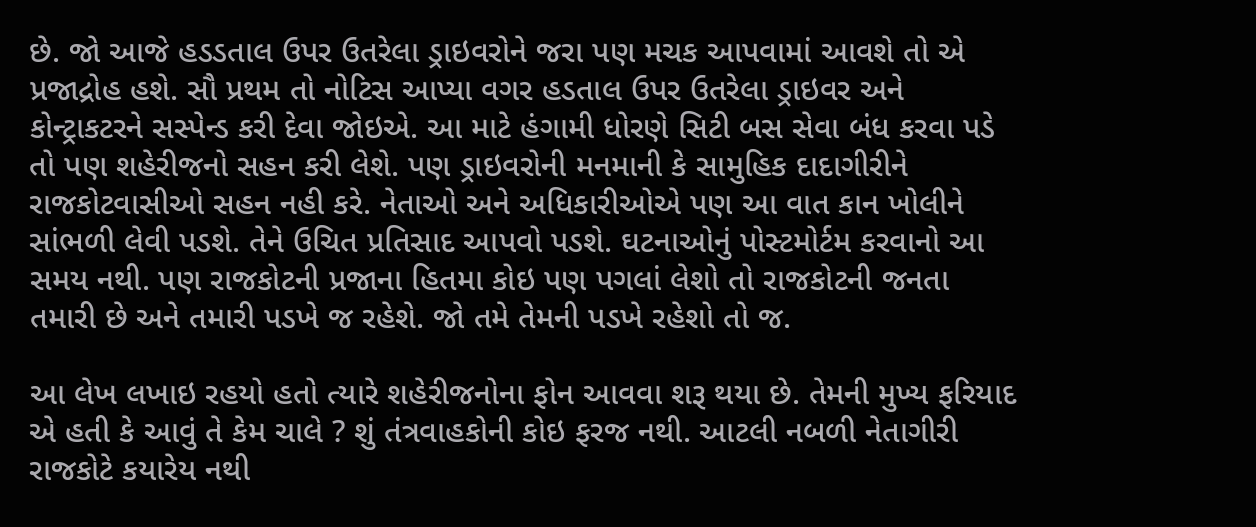છે. જો આજે હડડતાલ ઉપર ઉતરેલા ડ્રાઇવરોને જરા પણ મચક આપવામાં આવશે તો એ પ્રજાદ્રોહ હશે. સૌ પ્રથમ તો નોટિસ આપ્યા વગર હડતાલ ઉપર ઉતરેલા ડ્રાઇવર અને કોન્ટ્રાકટરને સસ્પેન્ડ કરી દેવા જોઇએ. આ માટે હંગામી ધોરણે સિટી બસ સેવા બંધ કરવા પડે તો પણ શહેરીજનો સહન કરી લેશે. પણ ડ્રાઇવરોની મનમાની કે સામુહિક દાદાગીરીને રાજકોટવાસીઓ સહન નહી કરે. નેતાઓ અને અધિકારીઓએ પણ આ વાત કાન ખોલીને સાંભળી લેવી પડશે. તેને ઉચિત પ્રતિસાદ આપવો પડશે. ઘટનાઓનું પોસ્ટમોર્ટમ કરવાનો આ સમય નથી. પણ રાજકોટની પ્રજાના હિતમા કોઇ પણ પગલાં લેશો તો રાજકોટની જનતા તમારી છે અને તમારી પડખે જ રહેશે. જો તમે તેમની પડખે રહેશો તો જ.

આ લેખ લખાઇ રહયો હતો ત્યારે શહેરીજનોના ફોન આવવા શરૂ થયા છે. તેમની મુખ્ય ફરિયાદ એ હતી કે આવું તે કેમ ચાલે ? શું તંત્રવાહકોની કોઇ ફરજ નથી. આટલી નબળી નેતાગીરી રાજકોટે કયારેય નથી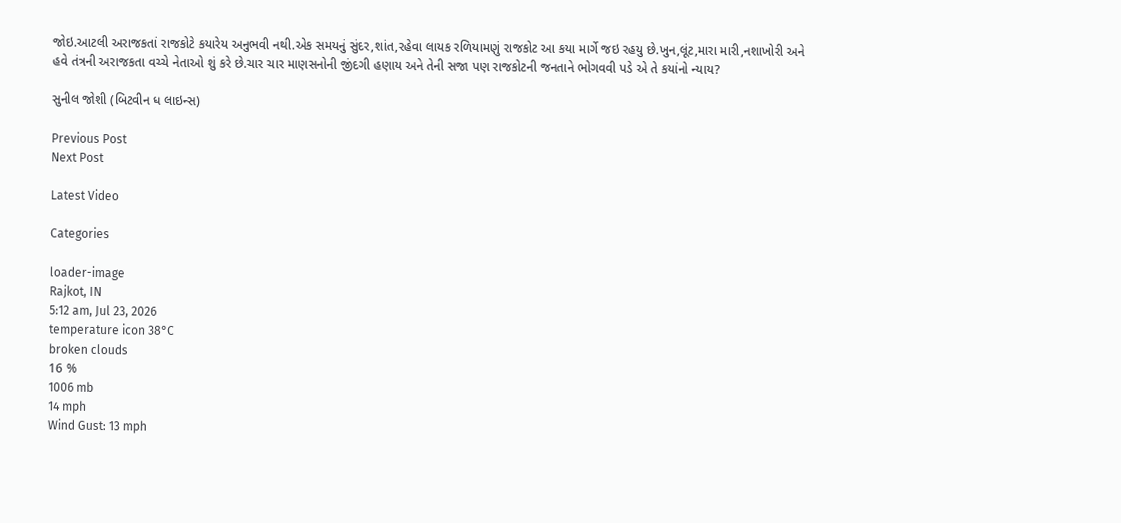જોઇ.આટલી અરાજકતાં રાજકોટે કયારેય અનુભવી નથી.એક સમયનું સુંદર,શાંત,રહેવા લાયક રળિયામણું રાજકોટ આ કયા માર્ગે જઇ રહયુ છે.ખુન,લૂંટ,મારા મારી,નશાખોરી અને હવે તંત્રની અરાજકતા વચ્ચે નેતાઓ શું કરે છે.ચાર ચાર માણસનોની જીંદગી હણાય અને તેની સજા પણ રાજકોટની જનતાને ભોગવવી પડે એ તે કયાંનો ન્યાય?

સુનીલ જોશી (બિટવીન ધ લાઇન્સ)

Previous Post
Next Post

Latest Video

Categories

loader-image
Rajkot, IN
5:12 am, Jul 23, 2026
temperature icon 38°C
broken clouds
16 %
1006 mb
14 mph
Wind Gust: 13 mph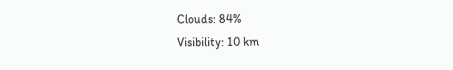Clouds: 84%
Visibility: 10 km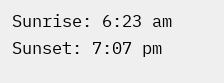Sunrise: 6:23 am
Sunset: 7:07 pm